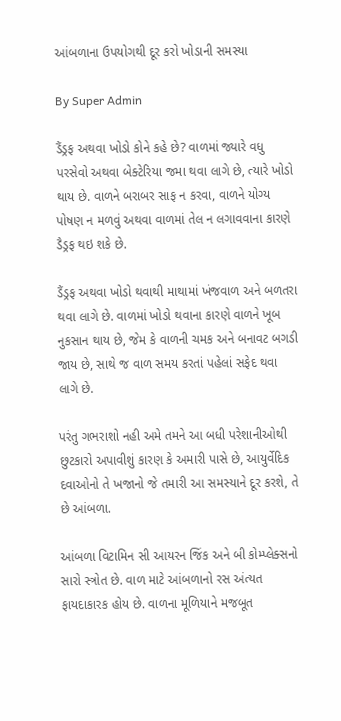આંબળાના ઉપયોગથી દૂર કરો ખોડાની સમસ્યા

By Super Admin

ડૈંડ્રફ અથવા ખોડો કોને કહે છે? વાળમાં જ્યારે વધુ પરસેવો અથવા બેક્ટેરિયા જમા થવા લાગે છે, ત્યારે ખોડો થાય છે. વાળને બરાબર સાફ ન કરવા, વાળને યોગ્ય પોષણ ન મળવું અથવા વાળમાં તેલ ન લગાવવાના કારણે ડૈડ્રફ થઇ શકે છે.

ડૈંડ્રફ અથવા ખોડો થવાથી માથામાં ખંજવાળ અને બળતરા થવા લાગે છે. વાળમાં ખોડો થવાના કારણે વાળને ખૂબ નુકસાન થાય છે, જેમ કે વાળની ચમક અને બનાવટ બગડી જાય છે, સાથે જ વાળ સમય કરતાં પહેલાં સફેદ થવા લાગે છે.

પરંતુ ગભરાશો નહી અમે તમને આ બધી પરેશાનીઓથી છુટકારો અપાવીશું કારણ કે અમારી પાસે છે, આયુર્વેદિક દવાઓનો તે ખજાનો જે તમારી આ સમસ્યાને દૂર કરશે, તે છે આંબળા.

આંબળા વિટામિન સી આયરન જિંક અને બી કોમ્પ્લેક્સનો સારો સ્ત્રોત છે. વાળ માટે આંબળાનો રસ અંત્યત ફાયદાકારક હોય છે. વાળના મૂળિયાને મજબૂત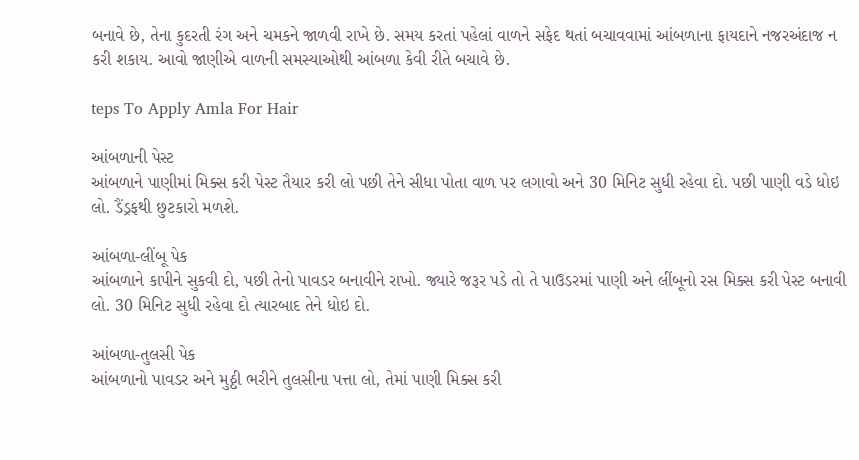બનાવે છે, તેના કુદરતી રંગ અને ચમકને જાળવી રાખે છે. સમય કરતાં પહેલાં વાળને સફેદ થતાં બચાવવામાં આંબળાના ફાયદાને નજરઅંદાજ ન કરી શકાય. આવો જાણીએ વાળની સમસ્યાઓથી આંબળા કેવી રીતે બચાવે છે.

teps To Apply Amla For Hair

આંબળાની પેસ્ટ
આંબળાને પાણીમાં મિક્સ કરી પેસ્ટ તૈયાર કરી લો પછી તેને સીધા પોતા વાળ પર લગાવો અને 30 મિનિટ સુધી રહેવા દો. પછી પાણી વડે ધોઇ લો. ડૈંડ્રફથી છુટકારો મળશે.

આંબળા-લીંબૂ પેક
આંબળાને કાપીને સુકવી દો, પછી તેનો પાવડર બનાવીને રાખો. જ્યારે જરૂર પડે તો તે પાઉડરમાં પાણી અને લીંબૂનો રસ મિક્સ કરી પેસ્ટ બનાવી લો. 30 મિનિટ સુધી રહેવા દો ત્યારબાદ તેને ધોઇ દો.

આંબળા-તુલસી પેક
આંબળાનો પાવડર અને મુઠ્ઠી ભરીને તુલસીના પત્તા લો, તેમાં પાણી મિક્સ કરી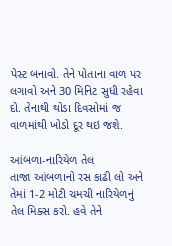પેસ્ટ બનાવો. તેને પોતાના વાળ પર લગાવો અને 30 મિનિટ સુધી રહેવા દો. તેનાથી થોડા દિવસોમાં જ વાળમાંથી ખોડો દૂર થઇ જશે.

આંબળા-નારિયેળ તેલ
તાજા આંબળાનો રસ કાઢી લો અને તેમાં 1-2 મોટી ચમચી નારિયેળનું તેલ મિક્સ કરો. હવે તેને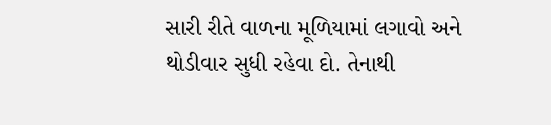સારી રીતે વાળના મૂળિયામાં લગાવો અને થોડીવાર સુધી રહેવા દો. તેનાથી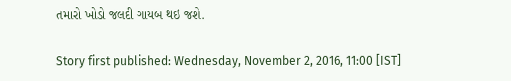તમારો ખોડો જલદી ગાયબ થઇ જશે.

Story first published: Wednesday, November 2, 2016, 11:00 [IST]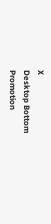X
Desktop Bottom Promotion